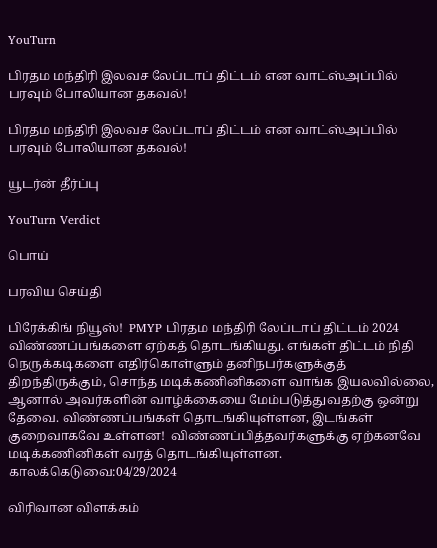YouTurn

பிரதம மந்திரி இலவச லேப்டாப் திட்டம் என வாட்ஸ்அப்பில் பரவும் போலியான தகவல்!

பிரதம மந்திரி இலவச லேப்டாப் திட்டம் என வாட்ஸ்அப்பில் பரவும் போலியான தகவல்!

யூடர்ன் தீர்ப்பு

YouTurn Verdict

பொய்

பரவிய செய்தி

பிரேக்கிங் நியூஸ்!  PMYP பிரதம மந்திரி லேப்டாப் திட்டம் 2024 விண்ணப்பங்களை ஏற்கத் தொடங்கியது. எங்கள் திட்டம் நிதி நெருக்கடிகளை எதிர்கொள்ளும் தனிநபர்களுக்குத் திறந்திருக்கும், சொந்த மடிக்கணினிகளை வாங்க இயலவில்லை, ஆனால் அவர்களின் வாழ்க்கையை மேம்படுத்துவதற்கு ஒன்று தேவை. விண்ணப்பங்கள் தொடங்கியுள்ளன, இடங்கள் குறைவாகவே உள்ளன!  விண்ணப்பித்தவர்களுக்கு ஏற்கனவே மடிக்கணினிகள் வரத் தொடங்கியுள்ளன. காலக்கெடுவை:04/29/2024

விரிவான விளக்கம்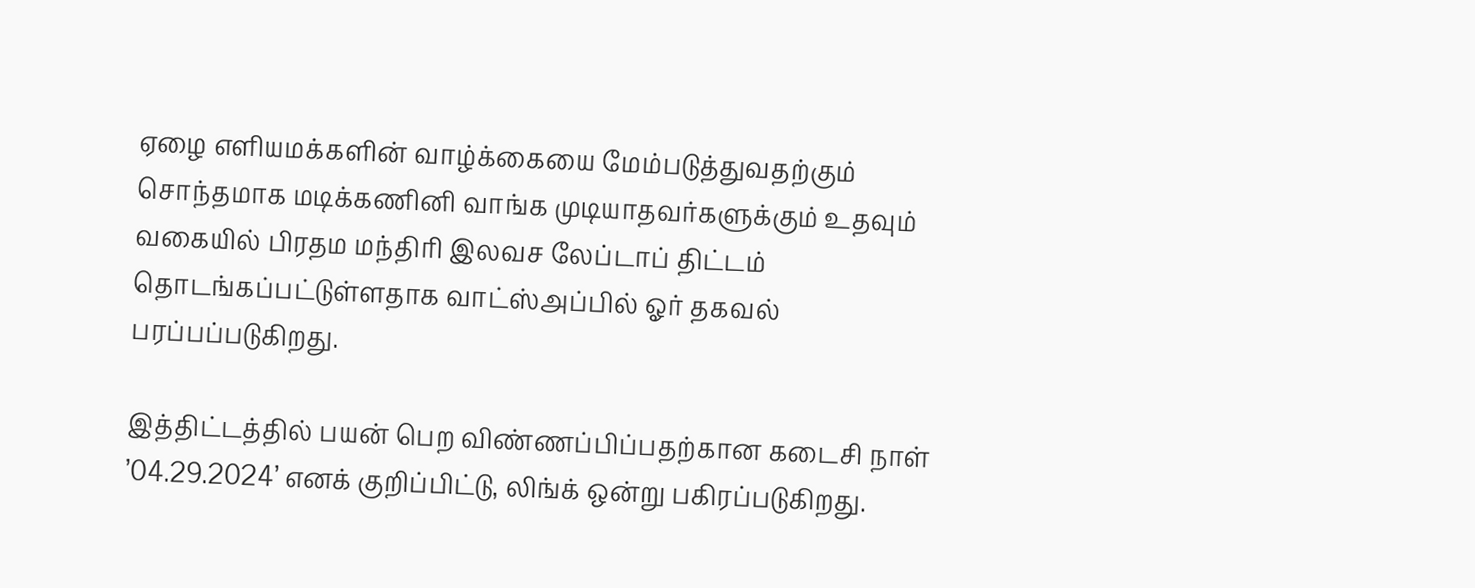ஏழை எளியமக்களின் வாழ்க்கையை மேம்படுத்துவதற்கும்  சொந்தமாக மடிக்கணினி வாங்க முடியாதவர்களுக்கும் உதவும் வகையில் பிரதம மந்திரி இலவச லேப்டாப் திட்டம் தொடங்கப்பட்டுள்ளதாக வாட்ஸ்அப்பில் ஓர் தகவல் பரப்பப்படுகிறது.

இத்திட்டத்தில் பயன் பெற விண்ணப்பிப்பதற்கான கடைசி நாள் ’04.29.2024’ எனக் குறிப்பிட்டு, லிங்க் ஒன்று பகிரப்படுகிறது.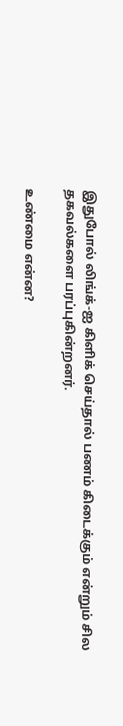இதுபோல் லிங்க்-ஐ கிளிக் செய்தால் பணம் கிடைக்கும் என்றும் சில தகவல்களை பரப்புகின்றனர்.

உண்மை என்ன?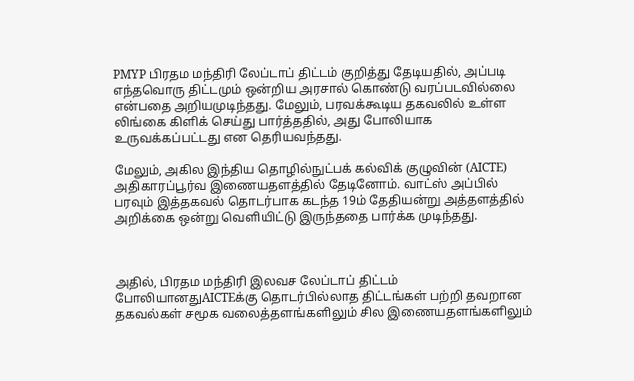PMYP பிரதம மந்திரி லேப்டாப் திட்டம் குறித்து தேடியதில், அப்படி எந்தவொரு திட்டமும் ஒன்றிய அரசால் கொண்டு வரப்படவில்லை என்பதை அறியமுடிந்தது. மேலும், பரவக்கூடிய தகவலில் உள்ள லிங்கை கிளிக் செய்து பார்த்ததில், அது போலியாக உருவக்கப்பட்டது என தெரியவந்தது.

மேலும், அகில இந்திய தொழில்நுட்பக் கல்விக் குழுவின் (AICTE) அதிகாரப்பூர்வ இணையதளத்தில் தேடினோம். வாட்ஸ் அப்பில் பரவும் இத்தகவல் தொடர்பாக கடந்த 19ம் தேதியன்று அத்தளத்தில் அறிக்கை ஒன்று வெளியிட்டு இருந்ததை பார்க்க முடிந்தது.



அதில், பிரதம மந்திரி இலவச லேப்டாப் திட்டம் போலியானதுAICTEக்கு தொடர்பில்லாத திட்டங்கள் பற்றி தவறான தகவல்கள் சமூக வலைத்தளங்களிலும் சில இணையதளங்களிலும்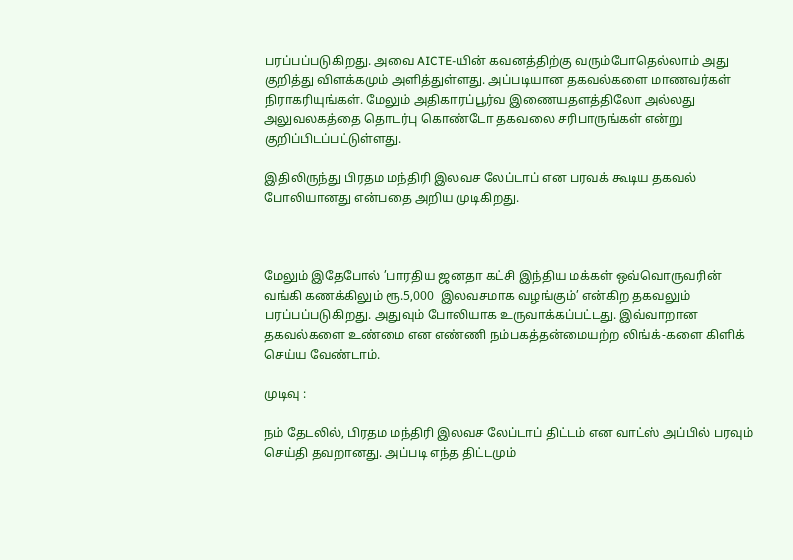பரப்பப்படுகிறது. அவை AICTE-யின் கவனத்திற்கு வரும்போதெல்லாம் அது குறித்து விளக்கமும் அளித்துள்ளது. அப்படியான தகவல்களை மாணவர்கள் நிராகரியுங்கள். மேலும் அதிகாரப்பூர்வ இணையதளத்திலோ அல்லது அலுவலகத்தை தொடர்பு கொண்டோ தகவலை சரிபாருங்கள் என்று குறிப்பிடப்பட்டுள்ளது.

இதிலிருந்து பிரதம மந்திரி இலவச லேப்டாப் என பரவக் கூடிய தகவல் போலியானது என்பதை அறிய முடிகிறது.



மேலும் இதேபோல் ’பாரதிய ஜனதா கட்சி இந்திய மக்கள் ஒவ்வொருவரின் வங்கி கணக்கிலும் ரூ.5,000  இலவசமாக வழங்கும்’ என்கிற தகவலும் பரப்பப்படுகிறது. அதுவும் போலியாக உருவாக்கப்பட்டது. இவ்வாறான தகவல்களை உண்மை என எண்ணி நம்பகத்தன்மையற்ற லிங்க்-களை கிளிக் செய்ய வேண்டாம்.

முடிவு :

நம் தேடலில், பிரதம மந்திரி இலவச லேப்டாப் திட்டம் என வாட்ஸ் அப்பில் பரவும் செய்தி தவறானது. அப்படி எந்த திட்டமும்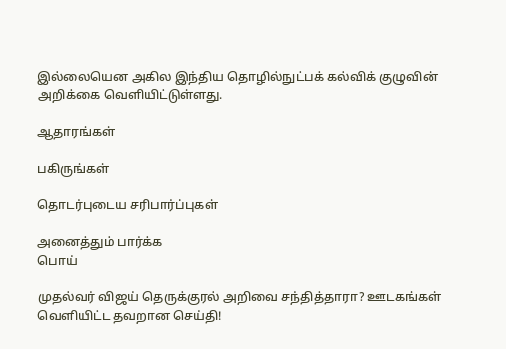இல்லையென அகில இந்திய தொழில்நுட்பக் கல்விக் குழுவின் அறிக்கை வெளியிட்டுள்ளது.

ஆதாரங்கள்

பகிருங்கள்

தொடர்புடைய சரிபார்ப்புகள்

அனைத்தும் பார்க்க
பொய்

முதல்வர் விஜய் தெருக்குரல் அறிவை சந்தித்தாரா? ஊடகங்கள் வெளியிட்ட தவறான செய்தி!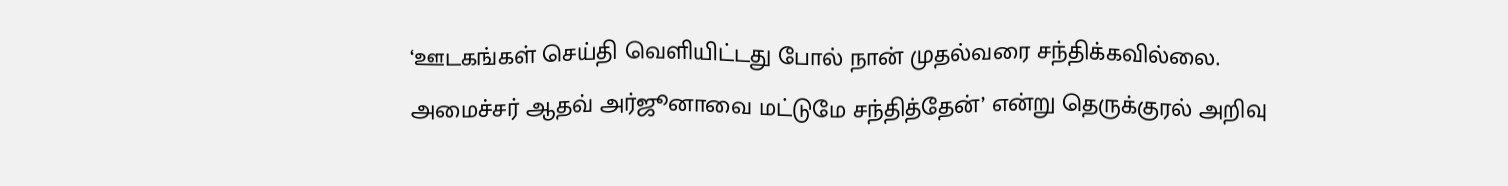‘ஊடகங்கள் செய்தி வெளியிட்டது போல் நான் முதல்வரை சந்திக்கவில்லை. அமைச்சர் ஆதவ் அர்ஜூனாவை மட்டுமே சந்தித்தேன்’ என்று தெருக்குரல் அறிவு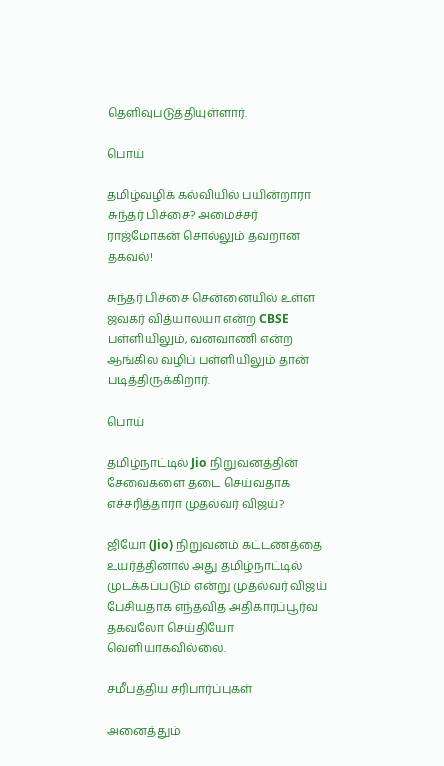தெளிவுபடுத்தியுள்ளார்.

பொய்

தமிழ்வழிக் கல்வியில் பயின்றாரா சுந்தர் பிச்சை? அமைச்சர் ராஜ்மோகன் சொல்லும் தவறான தகவல்!

சுந்தர் பிச்சை சென்னையில் உள்ள ஜவகர் வித்யாலயா என்ற CBSE பள்ளியிலும், வனவாணி என்ற ஆங்கில வழிப் பள்ளியிலும் தான் படித்திருக்கிறார்.

பொய்

தமிழ்நாட்டில் Jio நிறுவனத்தின் சேவைகளை தடை செய்வதாக எச்சரித்தாரா முதல்வர் விஜய்?

ஜியோ (Jio) நிறுவனம் கட்டணத்தை உயர்த்தினால் அது தமிழ்நாட்டில் முடக்கப்படும் என்று முதல்வர் விஜய் பேசியதாக எந்தவித அதிகாரப்பூர்வ தகவலோ செய்தியோ வெளியாகவில்லை.

சமீபத்திய சரிபார்ப்புகள்

அனைத்தும்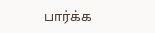பார்க்க